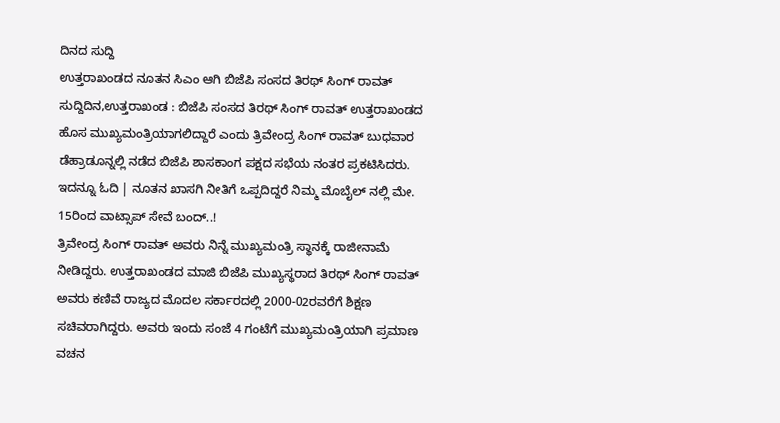ದಿನದ ಸುದ್ದಿ
ಉತ್ತರಾಖಂಡದ ನೂತನ ಸಿಎಂ ಆಗಿ ಬಿಜೆಪಿ ಸಂಸದ ತಿರಥ್ ಸಿಂಗ್ ರಾವತ್
ಸುದ್ದಿದಿನ,ಉತ್ತರಾಖಂಡ : ಬಿಜೆಪಿ ಸಂಸದ ತಿರಥ್ ಸಿಂಗ್ ರಾವತ್ ಉತ್ತರಾಖಂಡದ ಹೊಸ ಮುಖ್ಯಮಂತ್ರಿಯಾಗಲಿದ್ದಾರೆ ಎಂದು ತ್ರಿವೇಂದ್ರ ಸಿಂಗ್ ರಾವತ್ ಬುಧವಾರ ಡೆಹ್ರಾಡೂನ್ನಲ್ಲಿ ನಡೆದ ಬಿಜೆಪಿ ಶಾಸಕಾಂಗ ಪಕ್ಷದ ಸಭೆಯ ನಂತರ ಪ್ರಕಟಿಸಿದರು.
ಇದನ್ನೂ ಓದಿ | ನೂತನ ಖಾಸಗಿ ನೀತಿಗೆ ಒಪ್ಪದಿದ್ದರೆ ನಿಮ್ಮ ಮೊಬೈಲ್ ನಲ್ಲಿ ಮೇ. 15ರಿಂದ ವಾಟ್ಸಾಪ್ ಸೇವೆ ಬಂದ್..!
ತ್ರಿವೇಂದ್ರ ಸಿಂಗ್ ರಾವತ್ ಅವರು ನಿನ್ನೆ ಮುಖ್ಯಮಂತ್ರಿ ಸ್ಥಾನಕ್ಕೆ ರಾಜೀನಾಮೆ ನೀಡಿದ್ದರು. ಉತ್ತರಾಖಂಡದ ಮಾಜಿ ಬಿಜೆಪಿ ಮುಖ್ಯಸ್ಥರಾದ ತಿರಥ್ ಸಿಂಗ್ ರಾವತ್ ಅವರು ಕಣಿವೆ ರಾಜ್ಯದ ಮೊದಲ ಸರ್ಕಾರದಲ್ಲಿ 2000-02ರವರೆಗೆ ಶಿಕ್ಷಣ ಸಚಿವರಾಗಿದ್ದರು. ಅವರು ಇಂದು ಸಂಜೆ 4 ಗಂಟೆಗೆ ಮುಖ್ಯಮಂತ್ರಿಯಾಗಿ ಪ್ರಮಾಣ ವಚನ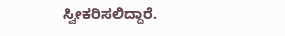ಸ್ವೀಕರಿಸಲಿದ್ದಾರೆ.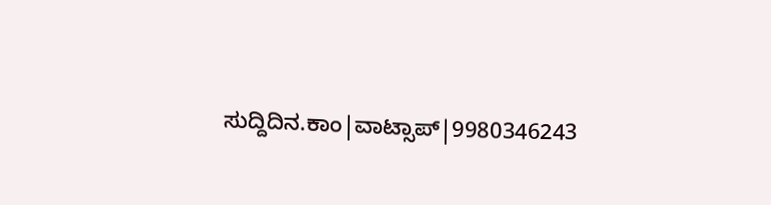ಸುದ್ದಿದಿನ.ಕಾಂ|ವಾಟ್ಸಾಪ್|9980346243